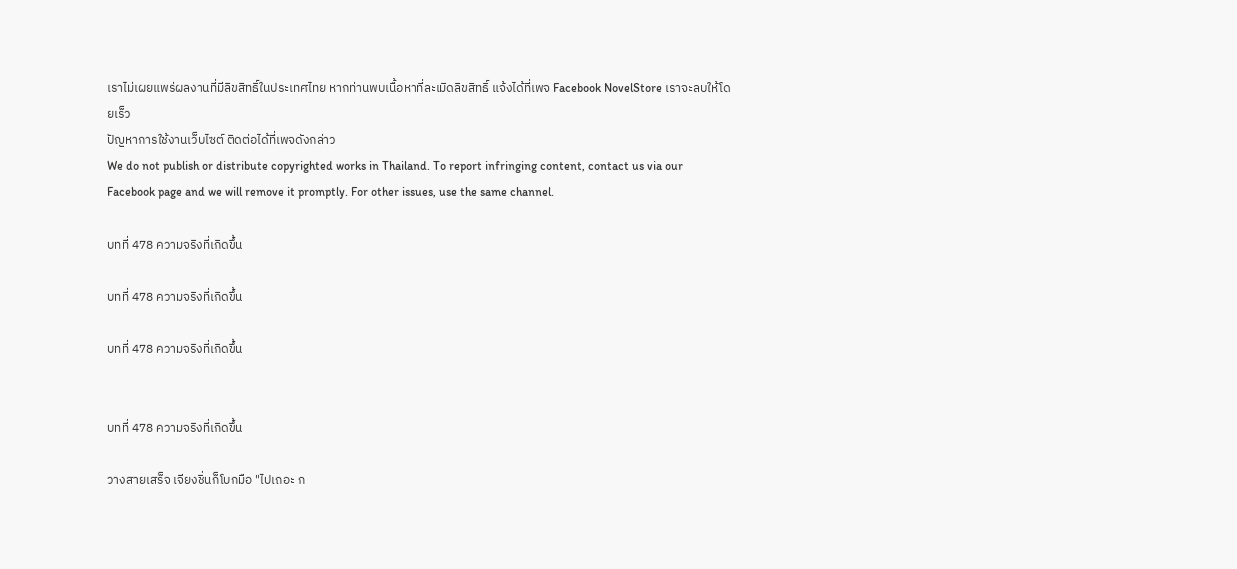เราไม่เผยแพร่ผลงานที่มีลิขสิทธิ์ในประเทศไทย หากท่านพบเนื้อหาที่ละเมิดลิขสิทธิ์ แจ้งได้ที่เพจ Facebook NovelStore เราจะลบให้โดยเร็ว
ปัญหาการใช้งานเว็บไซต์ ติดต่อได้ที่เพจดังกล่าว
We do not publish or distribute copyrighted works in Thailand. To report infringing content, contact us via our Facebook page and we will remove it promptly. For other issues, use the same channel.

บทที่ 478 ความจริงที่เกิดขึ้น

บทที่ 478 ความจริงที่เกิดขึ้น

บทที่ 478 ความจริงที่เกิดขึ้น


บทที่ 478 ความจริงที่เกิดขึ้น

วางสายเสร็จ เจียงชิ่นก็โบกมือ "ไปเถอะ ก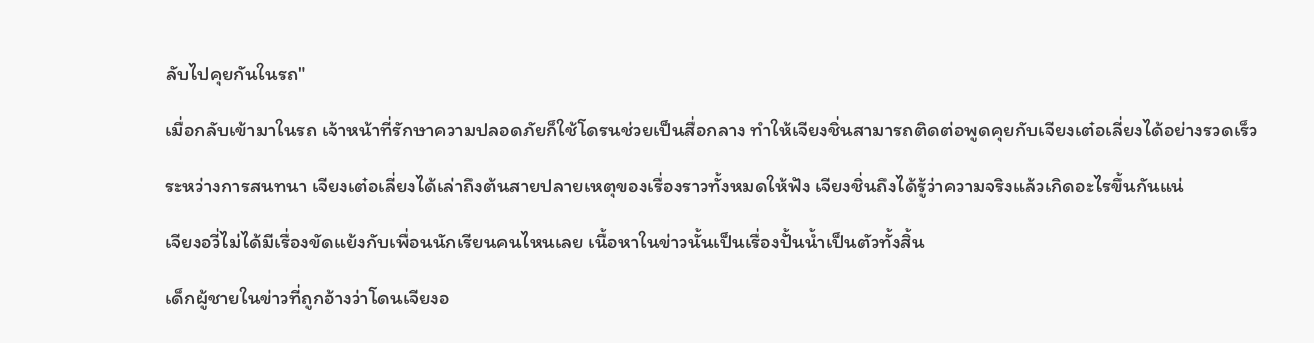ลับไปคุยกันในรถ"

เมื่อกลับเข้ามาในรถ เจ้าหน้าที่รักษาความปลอดภัยก็ใช้โดรนช่วยเป็นสื่อกลาง ทำให้เจียงชิ่นสามารถติดต่อพูดคุยกับเจียงเต๋อเลี่ยงได้อย่างรวดเร็ว

ระหว่างการสนทนา เจียงเต๋อเลี่ยงได้เล่าถึงต้นสายปลายเหตุของเรื่องราวทั้งหมดให้ฟัง เจียงชิ่นถึงได้รู้ว่าความจริงแล้วเกิดอะไรขึ้นกันแน่

เจียงอวี่ไม่ได้มีเรื่องขัดแย้งกับเพื่อนนักเรียนคนไหนเลย เนื้อหาในข่าวนั้นเป็นเรื่องปั้นน้ำเป็นตัวทั้งสิ้น

เด็กผู้ชายในข่าวที่ถูกอ้างว่าโดนเจียงอ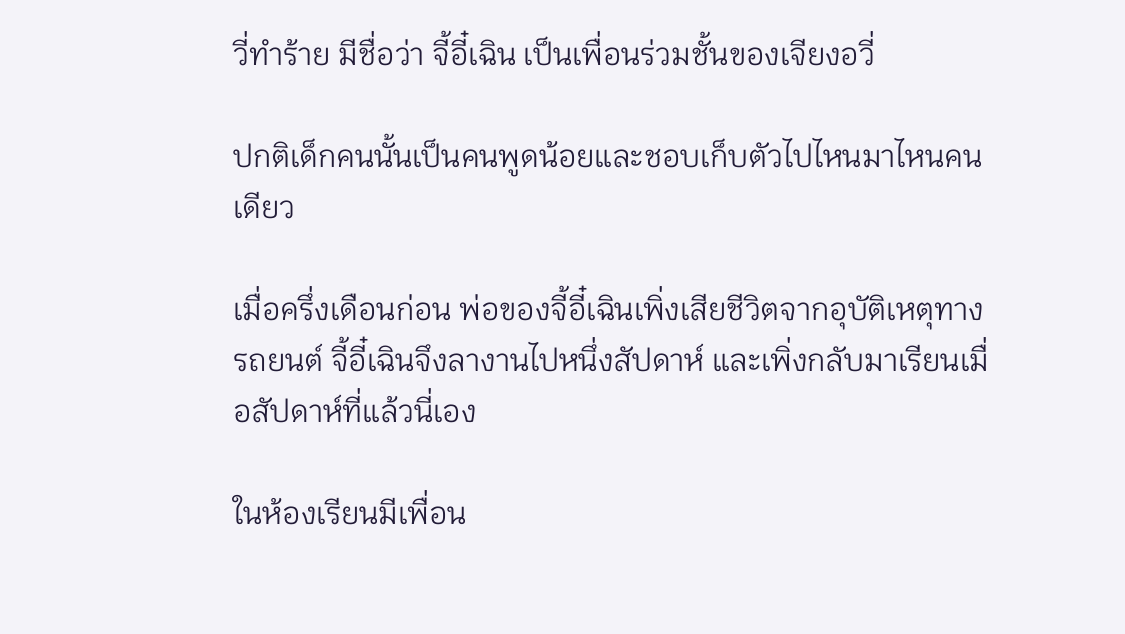วี่ทำร้าย มีชื่อว่า จี้อี๋เฉิน เป็นเพื่อนร่วมชั้นของเจียงอวี่

ปกติเด็กคนนั้นเป็นคนพูดน้อยและชอบเก็บตัวไปไหนมาไหนคนเดียว

เมื่อครึ่งเดือนก่อน พ่อของจี้อี๋เฉินเพิ่งเสียชีวิตจากอุบัติเหตุทางรถยนต์ จี้อี๋เฉินจึงลางานไปหนึ่งสัปดาห์ และเพิ่งกลับมาเรียนเมื่อสัปดาห์ที่แล้วนี่เอง

ในห้องเรียนมีเพื่อน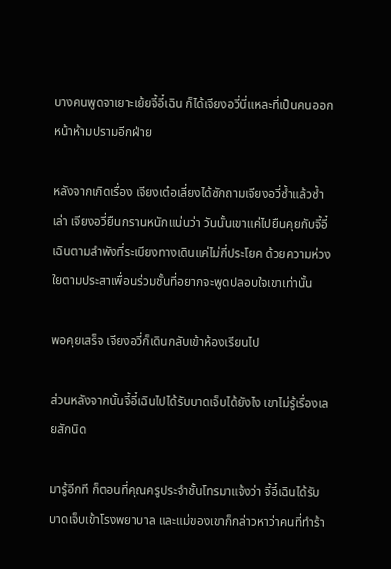บางคนพูดจาเยาะเย้ยจี้อี๋เฉิน ก็ได้เจียงอวี่นี่แหละที่เป็นคนออกหน้าห้ามปรามอีกฝ่าย

หลังจากเกิดเรื่อง เจียงเต๋อเลี่ยงได้ซักถามเจียงอวี่ซ้ำแล้วซ้ำเล่า เจียงอวี่ยืนกรานหนักแน่นว่า วันนั้นเขาแค่ไปยืนคุยกับจี้อี๋เฉินตามลำพังที่ระเบียงทางเดินแค่ไม่กี่ประโยค ด้วยความห่วงใยตามประสาเพื่อนร่วมชั้นที่อยากจะพูดปลอบใจเขาเท่านั้น

พอคุยเสร็จ เจียงอวี่ก็เดินกลับเข้าห้องเรียนไป

ส่วนหลังจากนั้นจี้อี๋เฉินไปได้รับบาดเจ็บได้ยังไง เขาไม่รู้เรื่องเลยสักนิด

มารู้อีกที ก็ตอนที่คุณครูประจำชั้นโทรมาแจ้งว่า จี้อี๋เฉินได้รับบาดเจ็บเข้าโรงพยาบาล และแม่ของเขาก็กล่าวหาว่าคนที่ทำร้า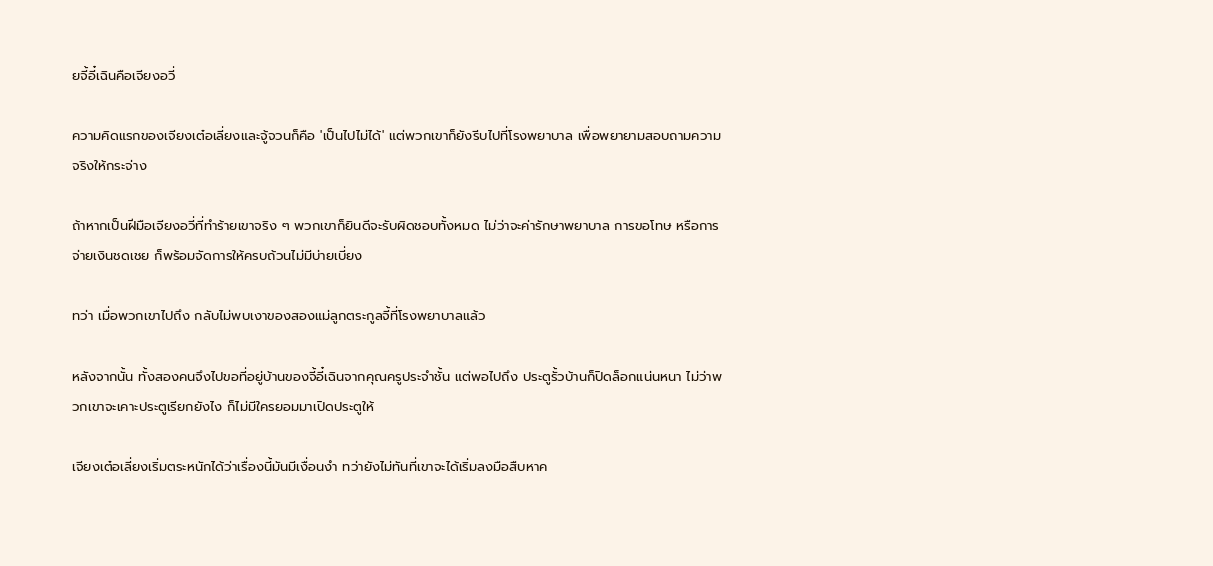ยจี้อี๋เฉินคือเจียงอวี่

ความคิดแรกของเจียงเต๋อเลี่ยงและจู้จวนก็คือ 'เป็นไปไม่ได้' แต่พวกเขาก็ยังรีบไปที่โรงพยาบาล เพื่อพยายามสอบถามความจริงให้กระจ่าง

ถ้าหากเป็นฝีมือเจียงอวี่ที่ทำร้ายเขาจริง ๆ พวกเขาก็ยินดีจะรับผิดชอบทั้งหมด ไม่ว่าจะค่ารักษาพยาบาล การขอโทษ หรือการจ่ายเงินชดเชย ก็พร้อมจัดการให้ครบถ้วนไม่มีบ่ายเบี่ยง

ทว่า เมื่อพวกเขาไปถึง กลับไม่พบเงาของสองแม่ลูกตระกูลจี้ที่โรงพยาบาลแล้ว

หลังจากนั้น ทั้งสองคนจึงไปขอที่อยู่บ้านของจี้อี๋เฉินจากคุณครูประจำชั้น แต่พอไปถึง ประตูรั้วบ้านก็ปิดล็อกแน่นหนา ไม่ว่าพวกเขาจะเคาะประตูเรียกยังไง ก็ไม่มีใครยอมมาเปิดประตูให้

เจียงเต๋อเลี่ยงเริ่มตระหนักได้ว่าเรื่องนี้มันมีเงื่อนงำ ทว่ายังไม่ทันที่เขาจะได้เริ่มลงมือสืบหาค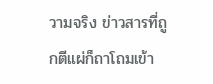วามจริง ข่าวสารที่ถูกตีแผ่ก็ถาโถมเข้า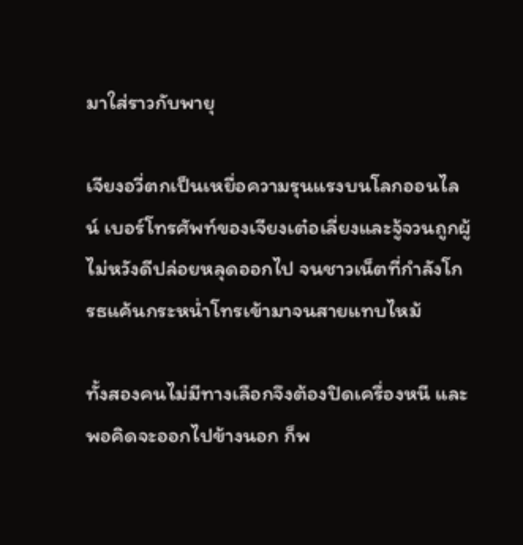มาใส่ราวกับพายุ

เจียงอวี่ตกเป็นเหยื่อความรุนแรงบนโลกออนไลน์ เบอร์โทรศัพท์ของเจียงเต๋อเลี่ยงและจู้จวนถูกผู้ไม่หวังดีปล่อยหลุดออกไป จนชาวเน็ตที่กำลังโกรธแค้นกระหน่ำโทรเข้ามาจนสายแทบไหม้

ทั้งสองคนไม่มีทางเลือกจึงต้องปิดเครื่องหนี และพอคิดจะออกไปข้างนอก ก็พ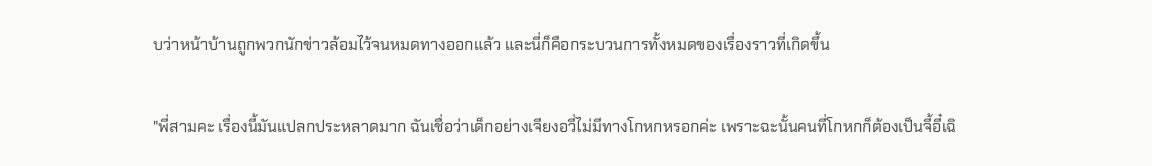บว่าหน้าบ้านถูกพวกนักข่าวล้อมไว้จนหมดทางออกแล้ว และนี่ก็คือกระบวนการทั้งหมดของเรื่องราวที่เกิดขึ้น

"พี่สามคะ เรื่องนี้มันแปลกประหลาดมาก ฉันเชื่อว่าเด็กอย่างเจียงอวี่ไม่มีทางโกหกหรอกค่ะ เพราะฉะนั้นคนที่โกหกก็ต้องเป็นจี้อี๋เฉิ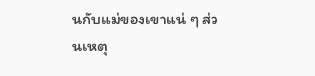นกับแม่ของเขาแน่ ๆ ส่วนเหตุ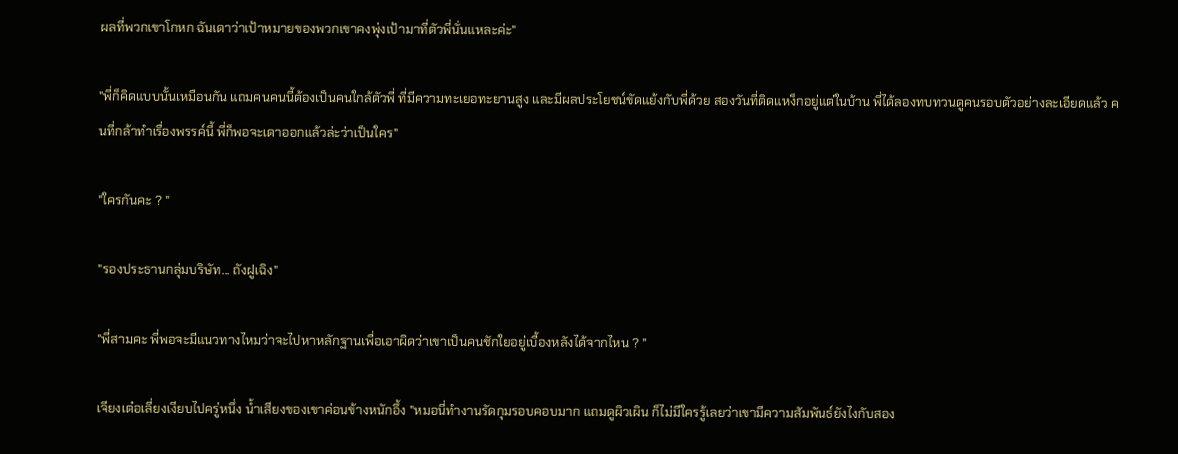ผลที่พวกเขาโกหก ฉันเดาว่าเป้าหมายของพวกเขาคงพุ่งเป้ามาที่ตัวพี่นั่นแหละค่ะ"

"พี่ก็คิดแบบนั้นเหมือนกัน แถมคนคนนี้ต้องเป็นคนใกล้ตัวพี่ ที่มีความทะเยอทะยานสูง และมีผลประโยชน์ขัดแย้งกับพี่ด้วย สองวันที่ติดแหง็กอยู่แต่ในบ้าน พี่ได้ลองทบทวนดูคนรอบตัวอย่างละเอียดแล้ว คนที่กล้าทำเรื่องพรรค์นี้ พี่ก็พอจะเดาออกแล้วล่ะว่าเป็นใคร"

"ใครกันคะ ? "

"รองประธานกลุ่มบริษัท... ถังฝูเฉิง"

"พี่สามคะ พี่พอจะมีแนวทางไหมว่าจะไปหาหลักฐานเพื่อเอาผิดว่าเขาเป็นคนชักใยอยู่เบื้องหลังได้จากไหน ? "

เจียงเต๋อเลี่ยงเงียบไปครู่หนึ่ง น้ำเสียงของเขาค่อนข้างหนักอึ้ง "หมอนี่ทำงานรัดกุมรอบคอบมาก แถมดูผิวเผิน ก็ไม่มีใครรู้เลยว่าเขามีความสัมพันธ์ยังไงกับสอง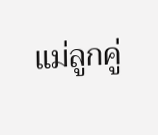แม่ลูกคู่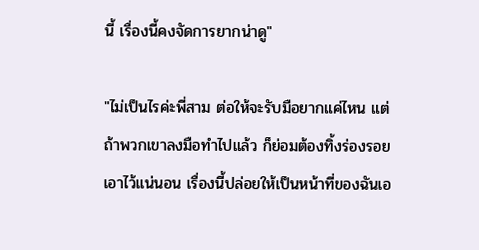นี้ เรื่องนี้คงจัดการยากน่าดู"

"ไม่เป็นไรค่ะพี่สาม ต่อให้จะรับมือยากแค่ไหน แต่ถ้าพวกเขาลงมือทำไปแล้ว ก็ย่อมต้องทิ้งร่องรอยเอาไว้แน่นอน เรื่องนี้ปล่อยให้เป็นหน้าที่ของฉันเอ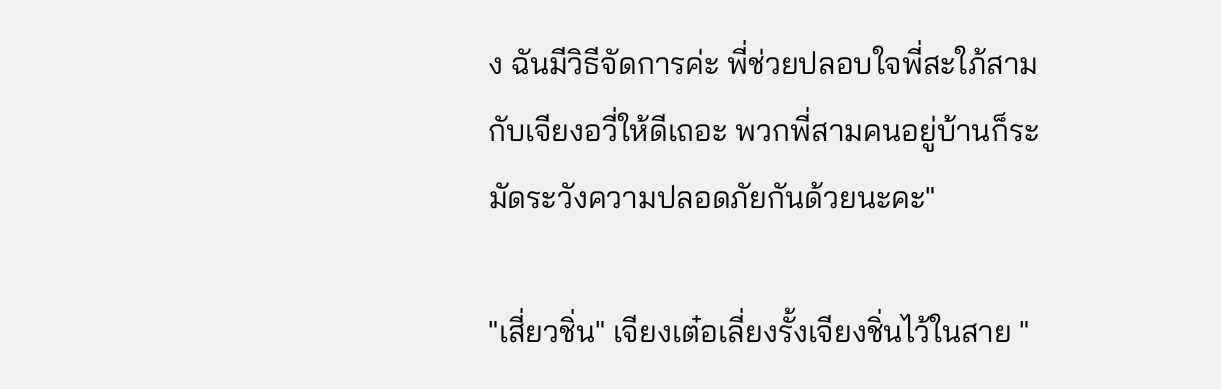ง ฉันมีวิธีจัดการค่ะ พี่ช่วยปลอบใจพี่สะใภ้สามกับเจียงอวี่ให้ดีเถอะ พวกพี่สามคนอยู่บ้านก็ระมัดระวังความปลอดภัยกันด้วยนะคะ"

"เสี่ยวชิ่น" เจียงเต๋อเลี่ยงรั้งเจียงชิ่นไว้ในสาย "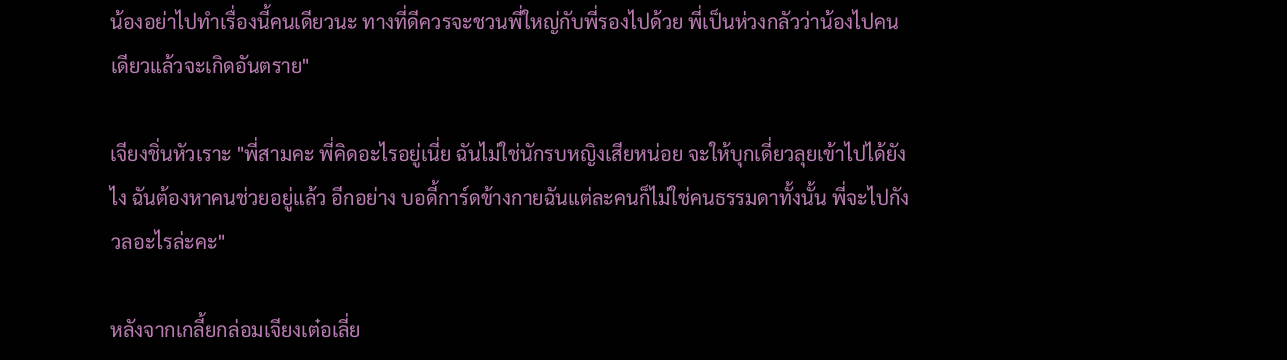น้องอย่าไปทำเรื่องนี้คนเดียวนะ ทางที่ดีควรจะชวนพี่ใหญ่กับพี่รองไปด้วย พี่เป็นห่วงกลัวว่าน้องไปคนเดียวแล้วจะเกิดอันตราย"

เจียงชิ่นหัวเราะ "พี่สามคะ พี่คิดอะไรอยู่เนี่ย ฉันไม่ใช่นักรบหญิงเสียหน่อย จะให้บุกเดี่ยวลุยเข้าไปได้ยังไง ฉันต้องหาคนช่วยอยู่แล้ว อีกอย่าง บอดี้การ์ดข้างกายฉันแต่ละคนก็ไม่ใช่คนธรรมดาทั้งนั้น พี่จะไปกังวลอะไรล่ะคะ"

หลังจากเกลี้ยกล่อมเจียงเต๋อเลี่ย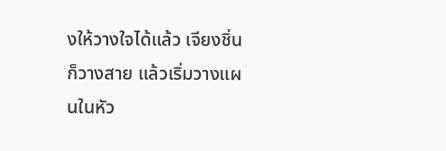งให้วางใจได้แล้ว เจียงชิ่นก็วางสาย แล้วเริ่มวางแผนในหัว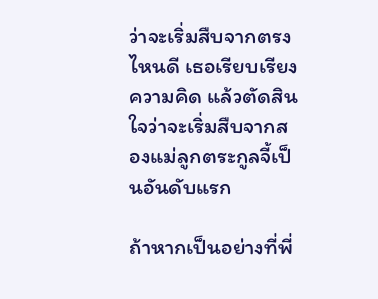ว่าจะเริ่มสืบจากตรงไหนดี เธอเรียบเรียงความคิด แล้วตัดสินใจว่าจะเริ่มสืบจากสองแม่ลูกตระกูลจี้เป็นอันดับแรก

ถ้าหากเป็นอย่างที่พี่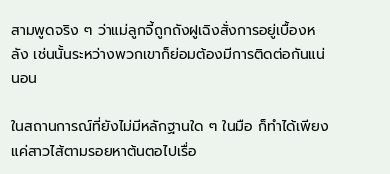สามพูดจริง ๆ ว่าแม่ลูกจี้ถูกถังฝูเฉิงสั่งการอยู่เบื้องหลัง เช่นนั้นระหว่างพวกเขาก็ย่อมต้องมีการติดต่อกันแน่นอน

ในสถานการณ์ที่ยังไม่มีหลักฐานใด ๆ ในมือ ก็ทำได้เพียงแค่สาวไส้ตามรอยหาต้นตอไปเรื่อ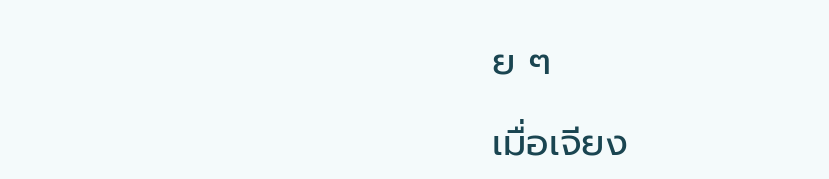ย ๆ

เมื่อเจียง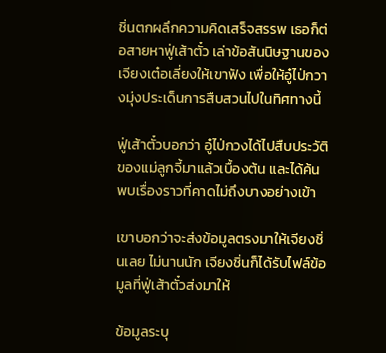ชิ่นตกผลึกความคิดเสร็จสรรพ เธอก็ต่อสายหาฟู่เส้าตั๋ว เล่าข้อสันนิษฐานของเจียงเต๋อเลี่ยงให้เขาฟัง เพื่อให้อู๋ไป่กวางมุ่งประเด็นการสืบสวนไปในทิศทางนี้

ฟู่เส้าตั๋วบอกว่า อู๋ไป่กวงได้ไปสืบประวัติของแม่ลูกจี้มาแล้วเบื้องต้น และได้ค้นพบเรื่องราวที่คาดไม่ถึงบางอย่างเข้า

เขาบอกว่าจะส่งข้อมูลตรงมาให้เจียงชิ่นเลย ไม่นานนัก เจียงชิ่นก็ได้รับไฟล์ข้อมูลที่ฟู่เส้าตั๋วส่งมาให้

ข้อมูลระบุ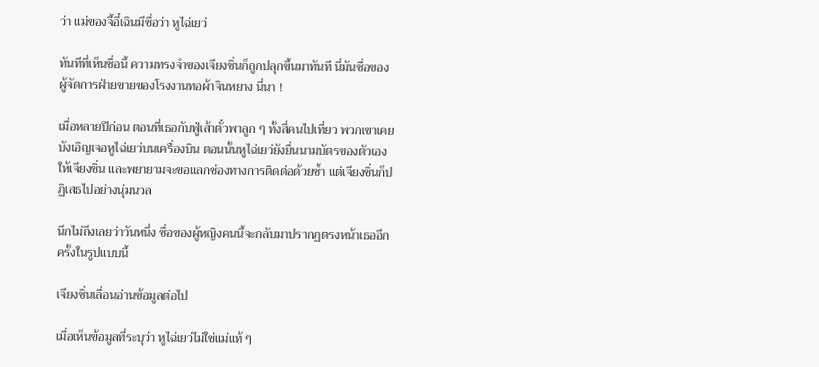ว่า แม่ของจี้อี๋เฉินมีชื่อว่า หูไฉ่เยว่

ทันทีที่เห็นชื่อนี้ ความทรงจำของเจียงชิ่นก็ถูกปลุกขึ้นมาทันที นี่มันชื่อของผู้จัดการฝ่ายขายของโรงงานทอผ้าจินหยาง นี่นา !

เมื่อหลายปีก่อน ตอนที่เธอกับฟู่เส้าตั๋วพาลูก ๆ ทั้งสี่คนไปเที่ยว พวกเขาเคยบังเอิญเจอหูไฉ่เยว่บนเครื่องบิน ตอนนั้นหูไฉ่เยว่ยังยื่นนามบัตรของตัวเองให้เจียงชิ่น และพยายามจะขอแลกช่องทางการติดต่อด้วยซ้ำ แต่เจียงชิ่นก็ปฏิเสธไปอย่างนุ่มนวล

นึกไม่ถึงเลยว่าวันหนึ่ง ชื่อของผู้หญิงคนนี้จะกลับมาปรากฏตรงหน้าเธออีกครั้งในรูปแบบนี้

เจียงชิ่นเลื่อนอ่านข้อมูลต่อไป

เมื่อเห็นข้อมูลที่ระบุว่า หูไฉ่เยว่ไม่ใช่แม่แท้ ๆ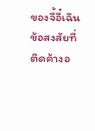ของจี้อี๋เฉิน ข้อสงสัยที่ติดค้างอ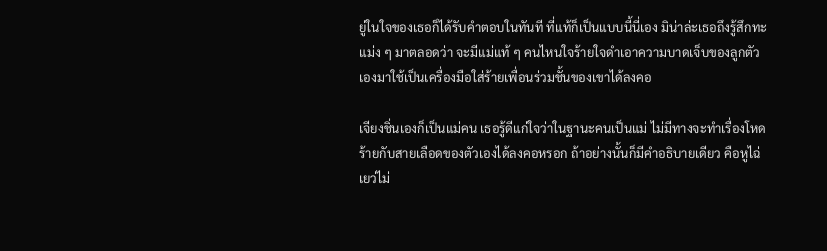ยู่ในใจของเธอก็ได้รับคำตอบในทันที ที่แท้ก็เป็นแบบนี้นี่เอง มิน่าล่ะเธอถึงรู้สึกทะแม่ง ๆ มาตลอดว่า จะมีแม่แท้ ๆ คนไหนใจร้ายใจดำเอาความบาดเจ็บของลูกตัวเองมาใช้เป็นเครื่องมือใส่ร้ายเพื่อนร่วมชั้นของเขาได้ลงคอ

เจียงชิ่นเองก็เป็นแม่คน เธอรู้ดีแก่ใจว่าในฐานะคนเป็นแม่ ไม่มีทางจะทำเรื่องโหดร้ายกับสายเลือดของตัวเองได้ลงคอหรอก ถ้าอย่างนั้นก็มีคำอธิบายเดียว คือหูไฉ่เยว่ไม่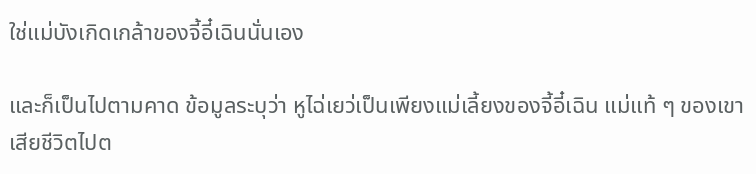ใช่แม่บังเกิดเกล้าของจี้อี๋เฉินนั่นเอง

และก็เป็นไปตามคาด ข้อมูลระบุว่า หูไฉ่เยว่เป็นเพียงแม่เลี้ยงของจี้อี๋เฉิน แม่แท้ ๆ ของเขาเสียชีวิตไปต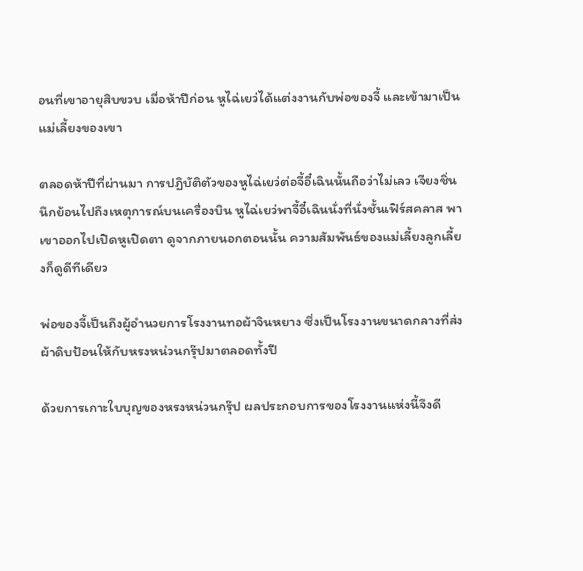อนที่เขาอายุสิบขวบ เมื่อห้าปีก่อน หูไฉ่เยว่ได้แต่งงานกับพ่อของจี้ และเข้ามาเป็นแม่เลี้ยงของเขา

ตลอดห้าปีที่ผ่านมา การปฏิบัติตัวของหูไฉ่เยว่ต่อจี้อี๋เฉินนั้นถือว่าไม่เลว เจียงชิ่นนึกย้อนไปถึงเหตุการณ์บนเครื่องบิน หูไฉ่เยว่พาจี้อี๋เฉินนั่งที่นั่งชั้นเฟิร์สคลาส พาเขาออกไปเปิดหูเปิดตา ดูจากภายนอกตอนนั้น ความสัมพันธ์ของแม่เลี้ยงลูกเลี้ยงก็ดูดีทีเดียว

พ่อของจี้เป็นถึงผู้อำนวยการโรงงานทอผ้าจินหยาง ซึ่งเป็นโรงงานขนาดกลางที่ส่งผ้าดิบป้อนให้กับหรงหน่วนกรุ๊ปมาตลอดทั้งปี

ด้วยการเกาะใบบุญของหรงหน่วนกรุ๊ป ผลประกอบการของโรงงานแห่งนี้จึงดี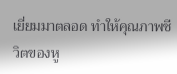เยี่ยมมาตลอด ทำให้คุณภาพชีวิตของหู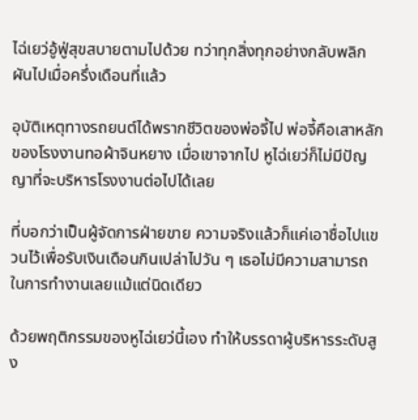ไฉ่เยว่อู้ฟู่สุขสบายตามไปด้วย ทว่าทุกสิ่งทุกอย่างกลับพลิกผันไปเมื่อครึ่งเดือนที่แล้ว

อุบัติเหตุทางรถยนต์ได้พรากชีวิตของพ่อจี้ไป พ่อจี้คือเสาหลักของโรงงานทอผ้าจินหยาง เมื่อเขาจากไป หูไฉ่เยว่ก็ไม่มีปัญญาที่จะบริหารโรงงานต่อไปได้เลย

ที่บอกว่าเป็นผู้จัดการฝ่ายขาย ความจริงแล้วก็แค่เอาชื่อไปแขวนไว้เพื่อรับเงินเดือนกินเปล่าไปวัน ๆ เธอไม่มีความสามารถในการทำงานเลยแม้แต่นิดเดียว

ด้วยพฤติกรรมของหูไฉ่เยว่นี้เอง ทำให้บรรดาผู้บริหารระดับสูง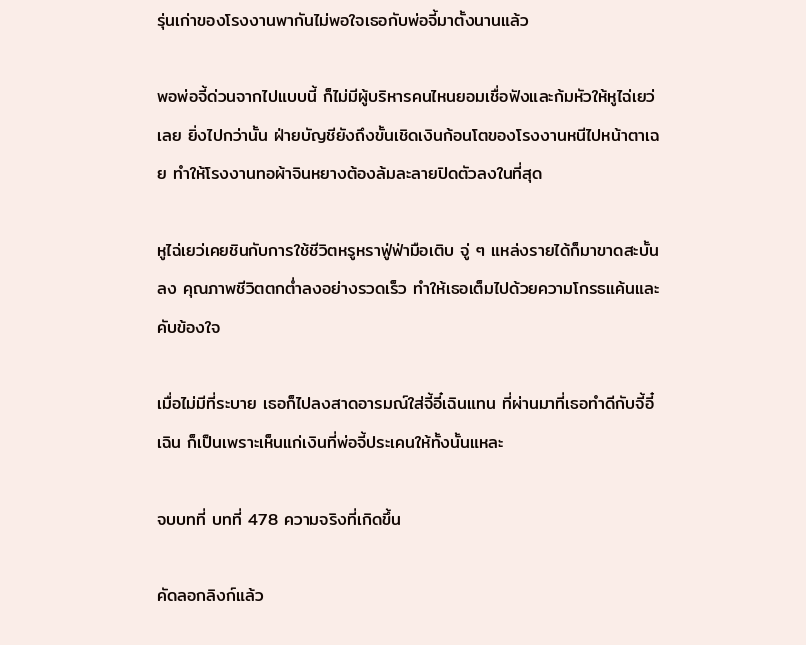รุ่นเก่าของโรงงานพากันไม่พอใจเธอกับพ่อจี้มาตั้งนานแล้ว

พอพ่อจี้ด่วนจากไปแบบนี้ ก็ไม่มีผู้บริหารคนไหนยอมเชื่อฟังและก้มหัวให้หูไฉ่เยว่เลย ยิ่งไปกว่านั้น ฝ่ายบัญชียังถึงขั้นเชิดเงินก้อนโตของโรงงานหนีไปหน้าตาเฉย ทำให้โรงงานทอผ้าจินหยางต้องล้มละลายปิดตัวลงในที่สุด

หูไฉ่เยว่เคยชินกับการใช้ชีวิตหรูหราฟู่ฟ่ามือเติบ จู่ ๆ แหล่งรายได้ก็มาขาดสะบั้นลง คุณภาพชีวิตตกต่ำลงอย่างรวดเร็ว ทำให้เธอเต็มไปด้วยความโกรธแค้นและคับข้องใจ

เมื่อไม่มีที่ระบาย เธอก็ไปลงสาดอารมณ์ใส่จี้อี๋เฉินแทน ที่ผ่านมาที่เธอทำดีกับจี้อี๋เฉิน ก็เป็นเพราะเห็นแก่เงินที่พ่อจี้ประเคนให้ทั้งนั้นแหละ

จบบทที่ บทที่ 478 ความจริงที่เกิดขึ้น

คัดลอกลิงก์แล้ว